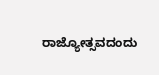ರಾಜ್ಯೋತ್ಸವದಂದು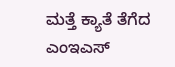ಮತ್ತೆ ಕ್ಯಾತೆ ತೆಗೆದ ಎಂಇಎಸ್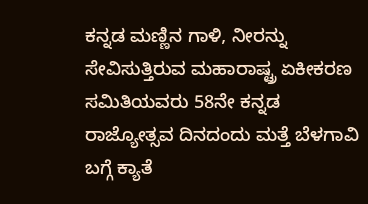ಕನ್ನಡ ಮಣ್ಣಿನ ಗಾಳಿ, ನೀರನ್ನು ಸೇವಿಸುತ್ತಿರುವ ಮಹಾರಾಷ್ಟ್ರ ಏಕೀಕರಣ ಸಮಿತಿಯವರು 58ನೇ ಕನ್ನಡ ರಾಜ್ಯೋತ್ಸವ ದಿನದಂದು ಮತ್ತೆ ಬೆಳಗಾವಿ ಬಗ್ಗೆ ಕ್ಯಾತೆ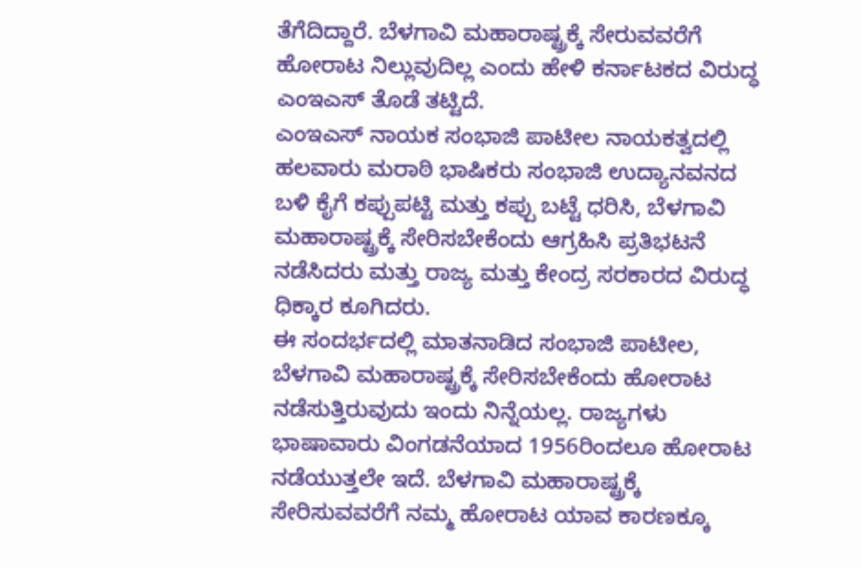ತೆಗೆದಿದ್ದಾರೆ. ಬೆಳಗಾವಿ ಮಹಾರಾಷ್ಟ್ರಕ್ಕೆ ಸೇರುವವರೆಗೆ ಹೋರಾಟ ನಿಲ್ಲುವುದಿಲ್ಲ ಎಂದು ಹೇಳಿ ಕರ್ನಾಟಕದ ವಿರುದ್ಧ ಎಂಇಎಸ್ ತೊಡೆ ತಟ್ಟಿದೆ.
ಎಂಇಎಸ್ ನಾಯಕ ಸಂಭಾಜಿ ಪಾಟೀಲ ನಾಯಕತ್ವದಲ್ಲಿ ಹಲವಾರು ಮರಾಠಿ ಭಾಷಿಕರು ಸಂಭಾಜಿ ಉದ್ಯಾನವನದ ಬಳಿ ಕೈಗೆ ಕಪ್ಪುಪಟ್ಟಿ ಮತ್ತು ಕಪ್ಪು ಬಟ್ಟೆ ಧರಿಸಿ, ಬೆಳಗಾವಿ ಮಹಾರಾಷ್ಟ್ರಕ್ಕೆ ಸೇರಿಸಬೇಕೆಂದು ಆಗ್ರಹಿಸಿ ಪ್ರತಿಭಟನೆ ನಡೆಸಿದರು ಮತ್ತು ರಾಜ್ಯ ಮತ್ತು ಕೇಂದ್ರ ಸರಕಾರದ ವಿರುದ್ಧ ಧಿಕ್ಕಾರ ಕೂಗಿದರು.
ಈ ಸಂದರ್ಭದಲ್ಲಿ ಮಾತನಾಡಿದ ಸಂಭಾಜಿ ಪಾಟೀಲ, ಬೆಳಗಾವಿ ಮಹಾರಾಷ್ಟ್ರಕ್ಕೆ ಸೇರಿಸಬೇಕೆಂದು ಹೋರಾಟ ನಡೆಸುತ್ತಿರುವುದು ಇಂದು ನಿನ್ನೆಯಲ್ಲ. ರಾಜ್ಯಗಳು ಭಾಷಾವಾರು ವಿಂಗಡನೆಯಾದ 1956ರಿಂದಲೂ ಹೋರಾಟ ನಡೆಯುತ್ತಲೇ ಇದೆ. ಬೆಳಗಾವಿ ಮಹಾರಾಷ್ಟ್ರಕ್ಕೆ ಸೇರಿಸುವವರೆಗೆ ನಮ್ಮ ಹೋರಾಟ ಯಾವ ಕಾರಣಕ್ಕೂ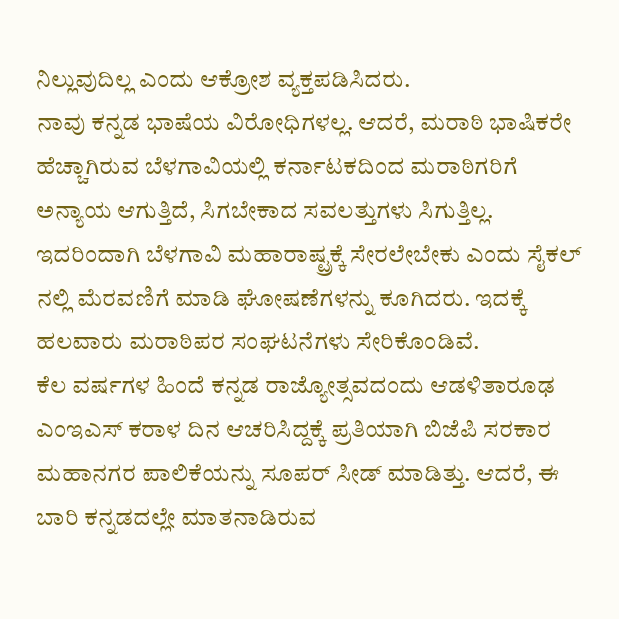ನಿಲ್ಲುವುದಿಲ್ಲ ಎಂದು ಆಕ್ರೋಶ ವ್ಯಕ್ತಪಡಿಸಿದರು.
ನಾವು ಕನ್ನಡ ಭಾಷೆಯ ವಿರೋಧಿಗಳಲ್ಲ. ಆದರೆ, ಮರಾಠಿ ಭಾಷಿಕರೇ ಹೆಚ್ಚಾಗಿರುವ ಬೆಳಗಾವಿಯಲ್ಲಿ ಕರ್ನಾಟಕದಿಂದ ಮರಾಠಿಗರಿಗೆ ಅನ್ಯಾಯ ಆಗುತ್ತಿದೆ, ಸಿಗಬೇಕಾದ ಸವಲತ್ತುಗಳು ಸಿಗುತ್ತಿಲ್ಲ. ಇದರಿಂದಾಗಿ ಬೆಳಗಾವಿ ಮಹಾರಾಷ್ಟ್ರಕ್ಕೆ ಸೇರಲೇಬೇಕು ಎಂದು ಸೈಕಲ್ ನಲ್ಲಿ ಮೆರವಣಿಗೆ ಮಾಡಿ ಘೋಷಣೆಗಳನ್ನು ಕೂಗಿದರು. ಇದಕ್ಕೆ ಹಲವಾರು ಮರಾಠಿಪರ ಸಂಘಟನೆಗಳು ಸೇರಿಕೊಂಡಿವೆ.
ಕೆಲ ವರ್ಷಗಳ ಹಿಂದೆ ಕನ್ನಡ ರಾಜ್ಯೋತ್ಸವದಂದು ಆಡಳಿತಾರೂಢ ಎಂಇಎಸ್ ಕರಾಳ ದಿನ ಆಚರಿಸಿದ್ದಕ್ಕೆ ಪ್ರತಿಯಾಗಿ ಬಿಜೆಪಿ ಸರಕಾರ ಮಹಾನಗರ ಪಾಲಿಕೆಯನ್ನು ಸೂಪರ್ ಸೀಡ್ ಮಾಡಿತ್ತು. ಆದರೆ, ಈ ಬಾರಿ ಕನ್ನಡದಲ್ಲೇ ಮಾತನಾಡಿರುವ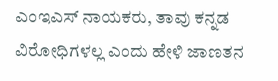ಎಂಇಎಸ್ ನಾಯಕರು, ತಾವು ಕನ್ನಡ ವಿರೋಧಿಗಳಲ್ಲ ಎಂದು ಹೇಳಿ ಜಾಣತನ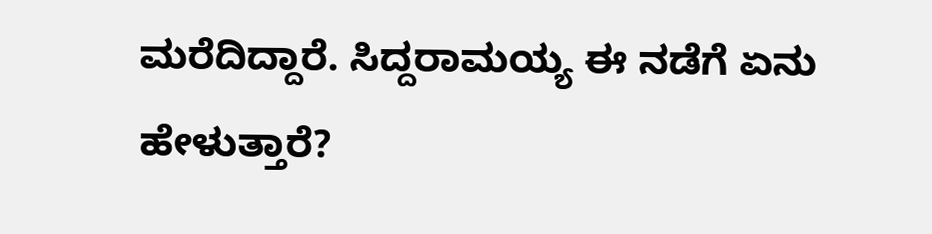ಮರೆದಿದ್ದಾರೆ. ಸಿದ್ದರಾಮಯ್ಯ ಈ ನಡೆಗೆ ಏನು ಹೇಳುತ್ತಾರೆ?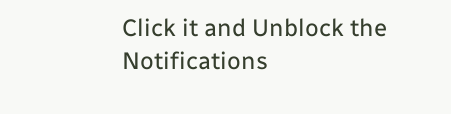Click it and Unblock the Notifications